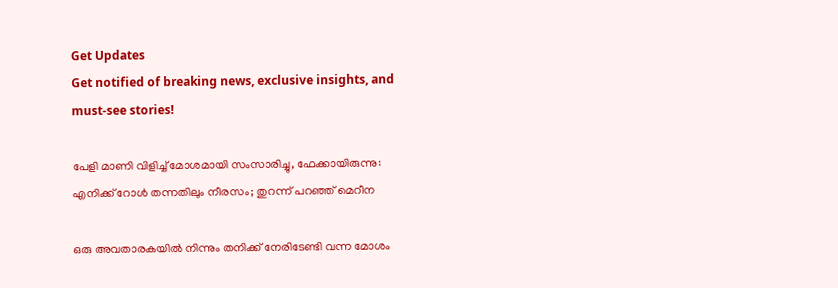Get Updates
Get notified of breaking news, exclusive insights, and must-see stories!

പേളി മാണി വിളിച്ച് മോശമായി സംസാരിച്ചു, ഫേക്കായിരുന്നു: എനിക്ക് റോള്‍ തന്നതിലും നീരസം; തുറന്ന് പറഞ്ഞ് മെറീന

ഒരു അവതാരകയില്‍ നിന്നും തനിക്ക് നേരിടേണ്ടി വന്ന മോശം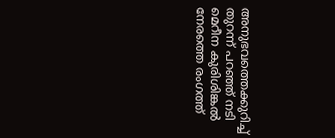അനുഭവത്തെക്കുറിച്ച് തുറന്ന് പറഞ്ഞ് നടി മെറീന കുരിശിങ്കല്‍ നേരത്തെ രംഗത്ത്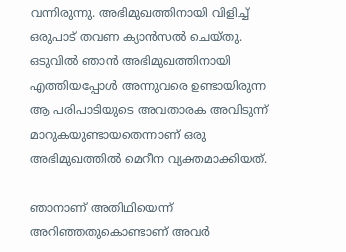വന്നിരുന്നു. അഭിമുഖത്തിനായി വിളിച്ച് ഒരുപാട് തവണ ക്യാന്‍സല്‍ ചെയ്തു. ഒടുവില്‍ ഞാന്‍ അഭിമുഖത്തിനായി എത്തിയപ്പോള്‍ അന്നുവരെ ഉണ്ടായിരുന്ന ആ പരിപാടിയുടെ അവതാരക അവിടുന്ന് മാറുകയുണ്ടായതെന്നാണ് ഒരു അഭിമുഖത്തില്‍ മെറീന വ്യക്തമാക്കിയത്.

ഞാനാണ് അതിഥിയെന്ന് അറിഞ്ഞതുകൊണ്ടാണ് അവർ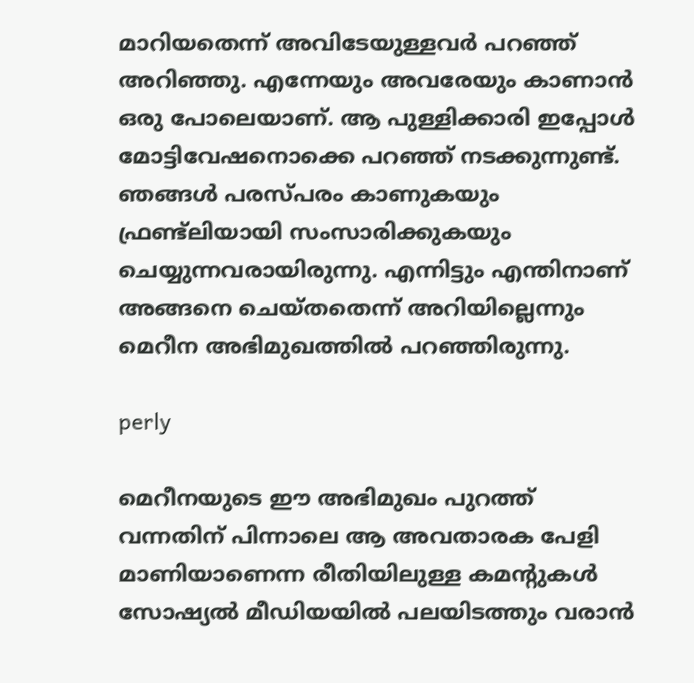മാറിയതെന്ന് അവിടേയുള്ളവർ പറഞ്ഞ് അറിഞ്ഞു. എന്നേയും അവരേയും കാണാന്‍ ഒരു പോലെയാണ്. ആ പുള്ളിക്കാരി ഇപ്പോള്‍ മോട്ടിവേഷനൊക്കെ പറഞ്ഞ് നടക്കുന്നുണ്ട്. ഞങ്ങള്‍ പരസ്പരം കാണുകയും ഫ്രണ്ട്ലിയായി സംസാരിക്കുകയും ചെയ്യുന്നവരായിരുന്നു. എന്നിട്ടും എന്തിനാണ് അങ്ങനെ ചെയ്തതെന്ന് അറിയില്ലെന്നും മെറീന അഭിമുഖത്തില്‍ പറഞ്ഞിരുന്നു.

perly

മെറീനയുടെ ഈ അഭിമുഖം പുറത്ത് വന്നതിന് പിന്നാലെ ആ അവതാരക പേളി മാണിയാണെന്ന രീതിയിലുള്ള കമന്റുകള്‍ സോഷ്യല്‍ മീഡിയയില്‍ പലയിടത്തും വരാന്‍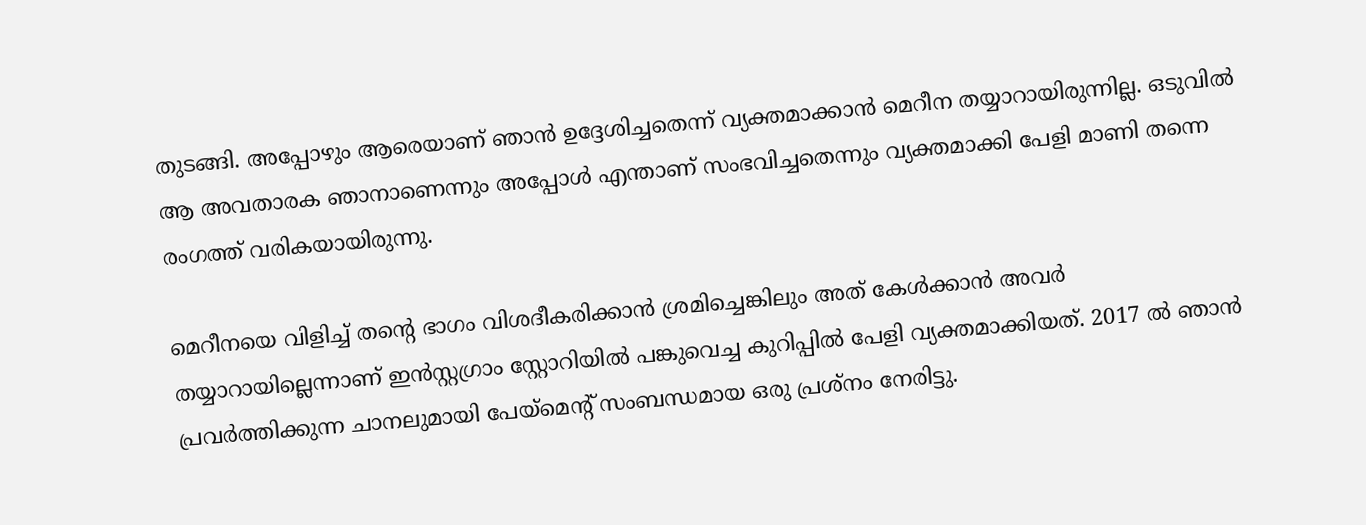തുടങ്ങി. അപ്പോഴും ആരെയാണ് ഞാന്‍ ഉദ്ദേശിച്ചതെന്ന് വ്യക്തമാക്കാന്‍ മെറീന തയ്യാറായിരുന്നില്ല. ഒടുവില്‍ ആ അവതാരക ഞാനാണെന്നും അപ്പോള്‍ എന്താണ് സംഭവിച്ചതെന്നും വ്യക്തമാക്കി പേളി മാണി തന്നെ രംഗത്ത് വരികയായിരുന്നു.

മെറീനയെ വിളിച്ച് തന്റെ ഭാഗം വിശദീകരിക്കാന്‍ ശ്രമിച്ചെങ്കിലും അത് കേള്‍ക്കാന്‍ അവർ തയ്യാറായില്ലെന്നാണ് ഇന്‍സ്റ്റഗ്രാം സ്റ്റോറിയില്‍ പങ്കുവെച്ച കുറിപ്പില്‍ പേളി വ്യക്തമാക്കിയത്. 2017 ല്‍ ഞാൻ പ്രവർത്തിക്കുന്ന ചാനലുമായി പേയ്‌മെൻ്റ് സംബന്ധമായ ഒരു പ്രശ്‌നം നേരിട്ടു.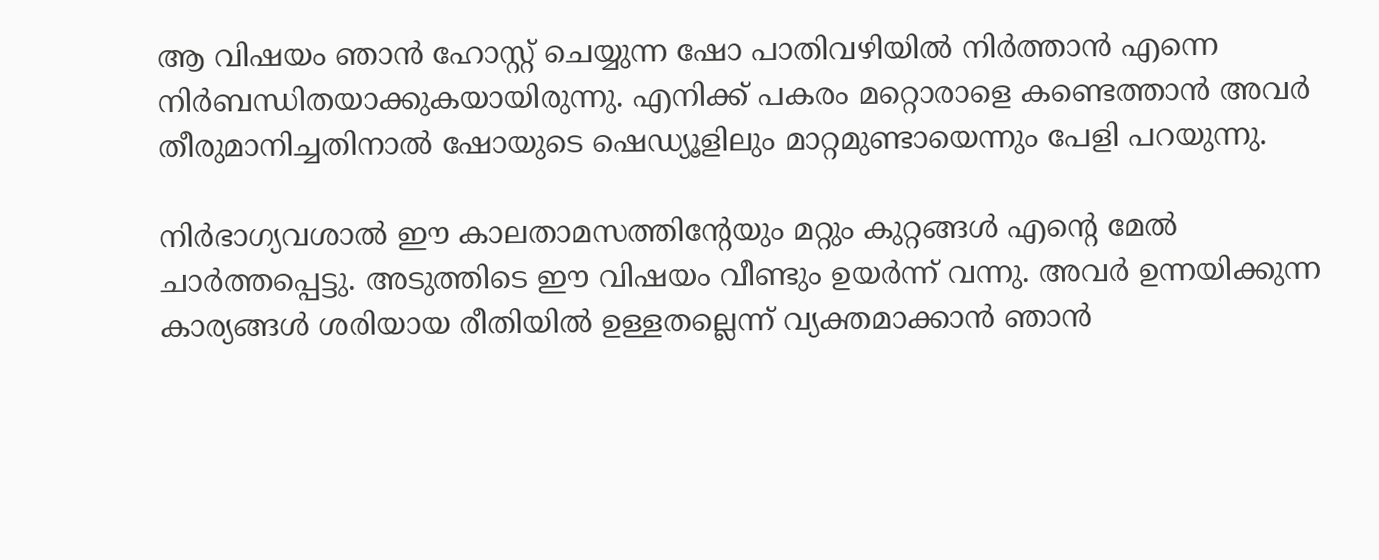ആ വിഷയം ഞാൻ ഹോസ്റ്റ് ചെയ്യുന്ന ഷോ പാതിവഴിയിൽ നിർത്താൻ എന്നെ നിർബന്ധിതയാക്കുകയായിരുന്നു. എനിക്ക് പകരം മറ്റൊരാളെ കണ്ടെത്താന്‍ അവർ തീരുമാനിച്ചതിനാല്‍ ഷോയുടെ ഷെഡ്യൂളിലും മാറ്റമുണ്ടായെന്നും പേളി പറയുന്നു.

നിർഭാഗ്യവശാല്‍ ഈ കാലതാമസത്തിന്റേയും മറ്റും കുറ്റങ്ങള്‍ എൻ്റെ മേല്‍ ചാർത്തപ്പെട്ടു. അടുത്തിടെ ഈ വിഷയം വീണ്ടും ഉയർന്ന് വന്നു. അവർ ഉന്നയിക്കുന്ന കാര്യങ്ങള്‍ ശരിയായ രീതിയില്‍ ഉള്ളതല്ലെന്ന് വ്യക്തമാക്കാന്‍ ഞാന്‍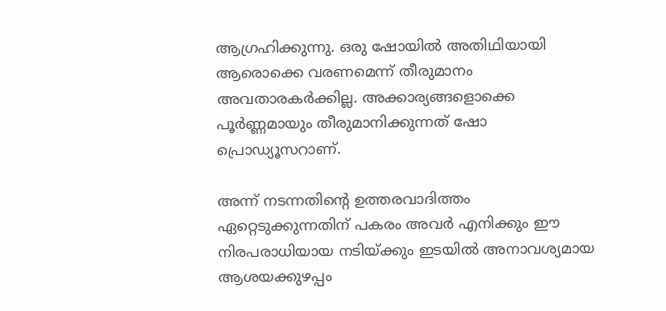ആഗ്രഹിക്കുന്നു. ഒരു ഷോയില്‍ അതിഥിയായി ആരൊക്കെ വരണമെന്ന് തീരുമാനം അവതാരകർക്കില്ല. അക്കാര്യങ്ങളൊക്കെ പൂർണ്ണമായും തീരുമാനിക്കുന്നത് ഷോ പ്രൊഡ്യൂസറാണ്.

അന്ന് നടന്നതിന്റെ ഉത്തരവാദിത്തം ഏറ്റെടുക്കുന്നതിന് പകരം അവർ എനിക്കും ഈ നിരപരാധിയായ നടിയ്ക്കും ഇടയിൽ അനാവശ്യമായ ആശയക്കുഴപ്പം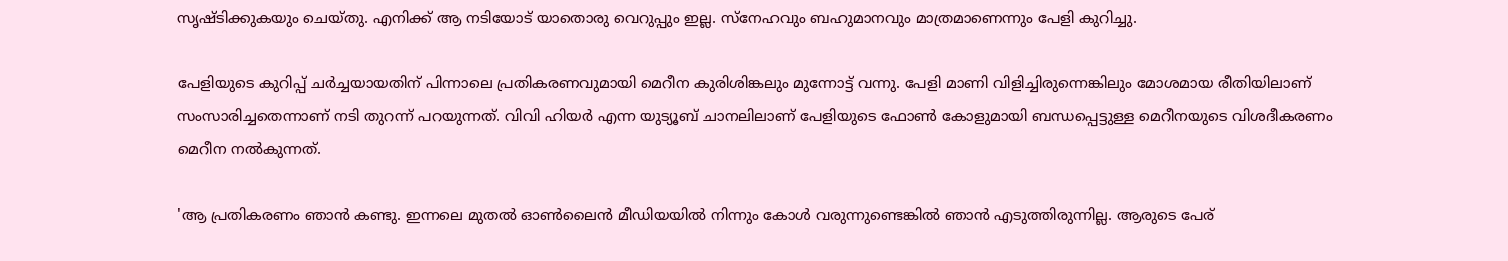സൃഷ്ടിക്കുകയും ചെയ്തു. എനിക്ക് ആ നടിയോട് യാതൊരു വെറുപ്പും ഇല്ല. സ്നേഹവും ബഹുമാനവും മാത്രമാണെന്നും പേളി കുറിച്ചു.

പേളിയുടെ കുറിപ്പ് ചർച്ചയായതിന് പിന്നാലെ പ്രതികരണവുമായി മെറീന കുരിശിങ്കലും മുന്നോട്ട് വന്നു. പേളി മാണി വിളിച്ചിരുന്നെങ്കിലും മോശമായ രീതിയിലാണ് സംസാരിച്ചതെന്നാണ് നടി തുറന്ന് പറയുന്നത്. വിവി ഹിയർ എന്ന യുട്യൂബ് ചാനലിലാണ് പേളിയുടെ ഫോൺ കോളുമായി ബന്ധപ്പെട്ടുള്ള മെറീനയുടെ വിശദീകരണം മെറീന നല്‍കുന്നത്.

'ആ പ്രതികരണം ഞാന്‍ കണ്ടു. ഇന്നലെ മുതല്‍ ഓണ്‍ലൈന്‍ മീഡിയയില്‍ നിന്നും കോള്‍ വരുന്നുണ്ടെങ്കില്‍ ഞാന്‍ എടുത്തിരുന്നില്ല. ആരുടെ പേര്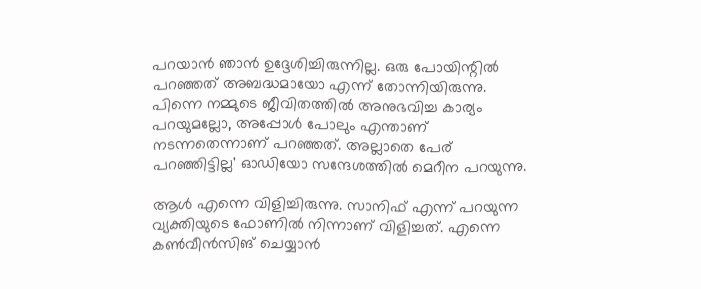പറയാന്‍ ഞാന്‍ ഉദ്ദേശിച്ചിരുന്നില്ല. ഒരു പോയിന്റില്‍ പറഞ്ഞത് അബദ്ധമായോ എന്ന് തോന്നിയിരുന്നു. പിന്നെ നമ്മുടെ ജീവിതത്തില്‍ അനുഭവിച്ച കാര്യം പറയുമല്ലോ, അപ്പോള്‍ പോലും എന്താണ് നടന്നതെന്നാണ് പറഞ്ഞത്. അല്ലാതെ പേര് പറഞ്ഞിട്ടില്ല' ഓഡിയോ സന്ദേശത്തില്‍ മെറീന പറയുന്നു.

ആള്‍ എന്നെ വിളിച്ചിരുന്നു. സാനിഫ് എന്ന് പറയുന്ന വ്യക്തിയുടെ ഫോണില്‍ നിന്നാണ് വിളിച്ചത്. എന്നെ കണ്‍വീന്‍സിങ് ചെയ്യാന്‍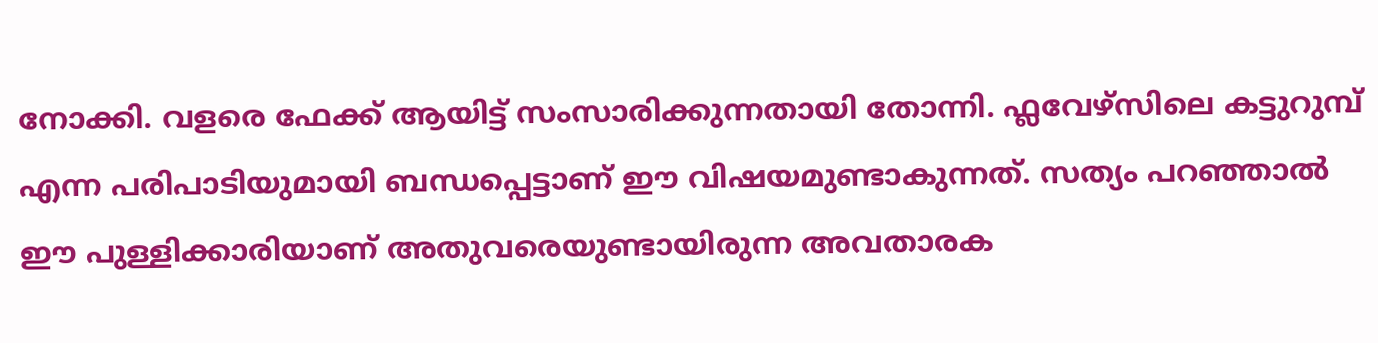നോക്കി. വളരെ ഫേക്ക് ആയിട്ട് സംസാരിക്കുന്നതായി തോന്നി. ഫ്ലവേഴ്സിലെ കട്ടുറുമ്പ് എന്ന പരിപാടിയുമായി ബന്ധപ്പെട്ടാണ് ഈ വിഷയമുണ്ടാകുന്നത്. സത്യം പറഞ്ഞാല്‍ ഈ പുള്ളിക്കാരിയാണ് അതുവരെയുണ്ടായിരുന്ന അവതാരക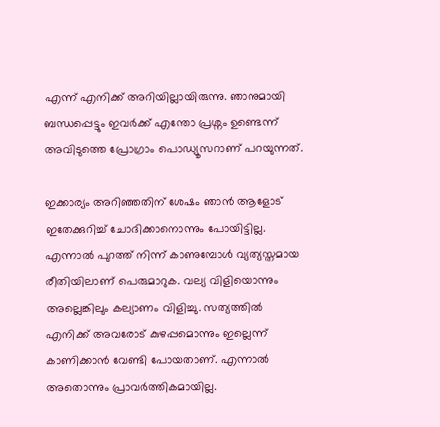എന്ന് എനിക്ക് അറിയില്ലായിരുന്നു. ഞാനുമായി ബന്ധപ്പെട്ടും ഇവർക്ക് എന്തോ പ്രശ്നം ഉണ്ടെന്ന് അവിടുത്തെ പ്രോഗ്രാം പൊഡ്യൂസറാണ് പറയുന്നത്.

ഇക്കാര്യം അറിഞ്ഞതിന് ശേഷം ഞാന്‍ ആളോട് ഇതേക്കുറിച്ച് ചോദിക്കാനൊന്നും പോയിട്ടില്ല. എന്നാല്‍ പുറത്ത് നിന്ന് കാണുമ്പോള്‍ വ്യത്യസ്തമായ രീതിയിലാണ് പെരുമാറുക. വല്യ വിളിയൊന്നും അല്ലെങ്കിലും കല്യാണം വിളിച്ചു. സത്യത്തില്‍ എനിക്ക് അവരോട് കുഴപ്പമൊന്നും ഇല്ലെന്ന് കാണിക്കാന്‍ വേണ്ടി പോയതാണ്. എന്നാല്‍ അതൊന്നും പ്രാവർത്തികമായില്ല.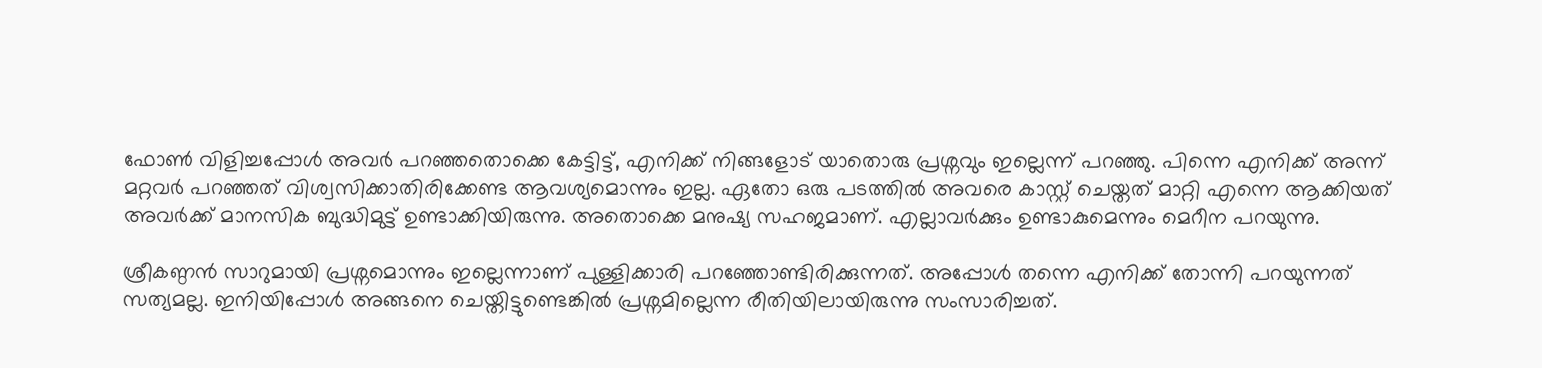ഫോണ്‍ വിളിച്ചപ്പോള്‍ അവർ പറഞ്ഞതൊക്കെ കേട്ടിട്ട്, എനിക്ക് നിങ്ങളോട് യാതൊരു പ്രശ്നവും ഇല്ലെന്ന് പറഞ്ഞു. പിന്നെ എനിക്ക് അന്ന് മറ്റവർ പറഞ്ഞത് വിശ്വസിക്കാതിരിക്കേണ്ട ആവശ്യമൊന്നും ഇല്ല. ഏതോ ഒരു പടത്തില്‍ അവരെ കാസ്റ്റ് ചെയ്തത് മാറ്റി എന്നെ ആക്കിയത് അവർക്ക് മാനസിക ബുദ്ധിമുട്ട് ഉണ്ടാക്കിയിരുന്നു. അതൊക്കെ മനുഷ്യ സഹജമാണ്. എല്ലാവർക്കും ഉണ്ടാകുമെന്നും മെറീന പറയുന്നു.

ശ്രീകണ്ഠന്‍ സാറുമായി പ്രശ്നമൊന്നും ഇല്ലെന്നാണ് പുള്ളിക്കാരി പറഞ്ഞോണ്ടിരിക്കുന്നത്. അപ്പോള്‍ തന്നെ എനിക്ക് തോന്നി പറയുന്നത് സത്യമല്ല. ഇനിയിപ്പോള്‍ അങ്ങനെ ചെയ്തിട്ടുണ്ടെങ്കില്‍ പ്രശ്നമില്ലെന്ന രീതിയിലായിരുന്നു സംസാരിച്ചത്.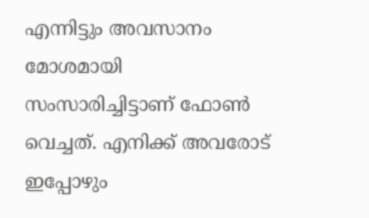എന്നിട്ടും അവസാനം മോശമായി സംസാരിച്ചിട്ടാണ് ഫോണ്‍ വെച്ചത്. എനിക്ക് അവരോട് ഇപ്പോഴും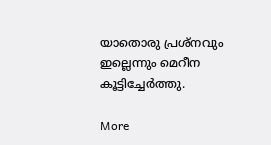യാതൊരു പ്രശ്നവും ഇല്ലെന്നും മെറീന കൂട്ടിച്ചേർത്തു.

More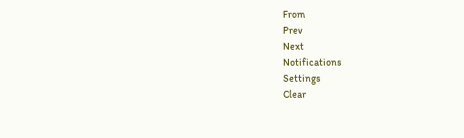From
Prev
Next
Notifications
Settings
Clear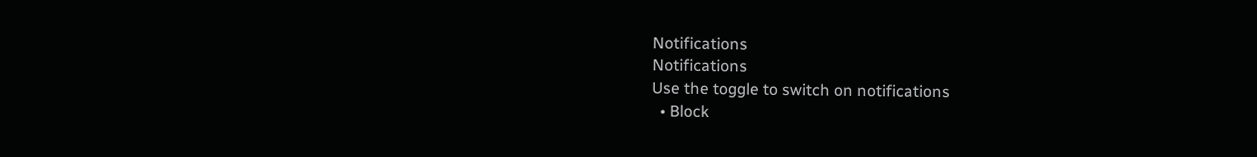Notifications
Notifications
Use the toggle to switch on notifications
  • Block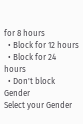for 8 hours
  • Block for 12 hours
  • Block for 24 hours
  • Don't block
Gender
Select your Gender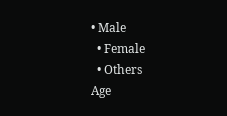• Male
  • Female
  • Others
Age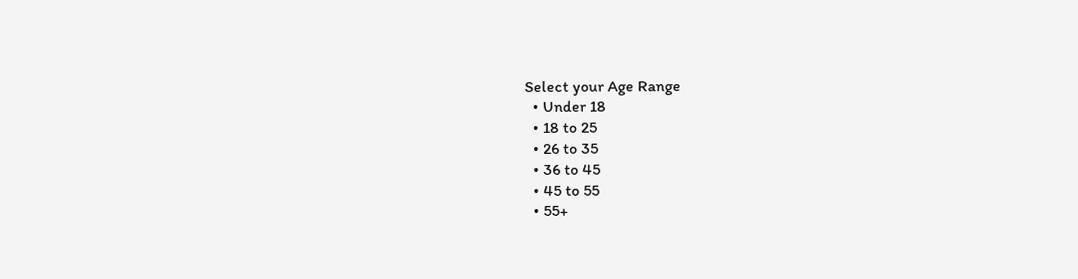Select your Age Range
  • Under 18
  • 18 to 25
  • 26 to 35
  • 36 to 45
  • 45 to 55
  • 55+